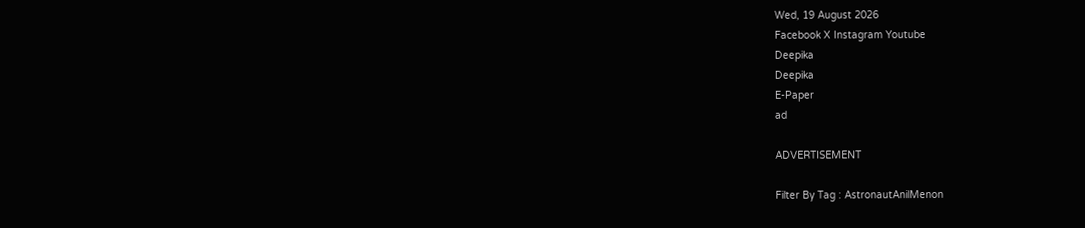Wed, 19 August 2026
Facebook X Instagram Youtube
Deepika
Deepika
E-Paper
ad

ADVERTISEMENT

Filter By Tag : AstronautAnilMenon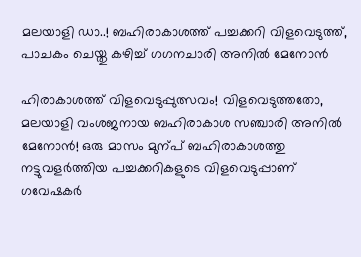മലയാളി ഡാ..! ബഹിരാകാശത്ത് പച്ചക്കറി വിളവെടുത്ത്, പാചകം ചെയ്തു കഴിച്ച് ഗഗനചാരി അനിൽ മേനോൻ

ഹിരാകാശത്ത് വിളവെടുപ്പുത്സവം! വിളവെടുത്തതോ, മലയാളി വംശജനായ ബഹിരാകാശ സഞ്ചാരി അനിൽ മേനോൻ! ഒരു മാസം മുന്പ് ബഹിരാകാശത്തു നട്ടുവളർത്തിയ പച്ചക്കറികളുടെ വിളവെടുപ്പാണ് ഗവേഷകർ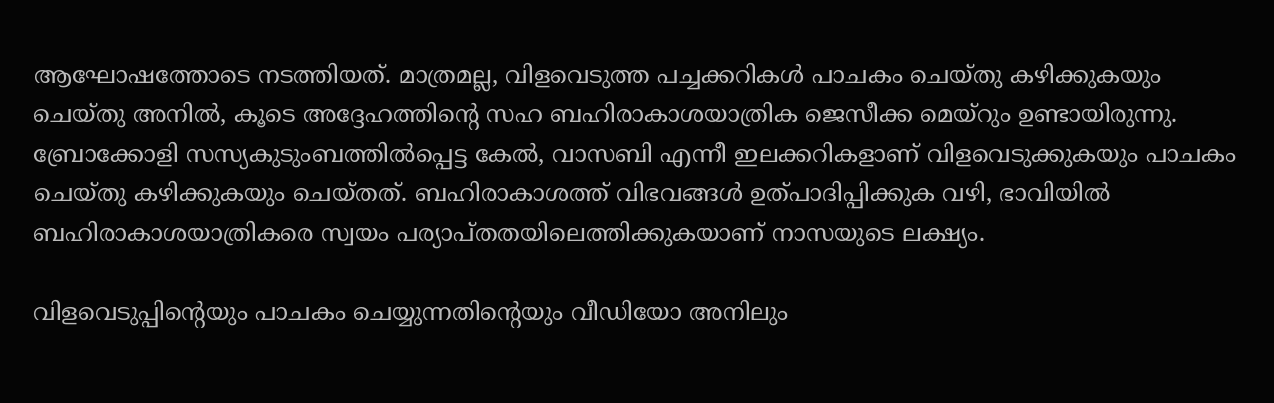ആഘോഷത്തോടെ നടത്തിയത്. മാത്രമല്ല, വിളവെടുത്ത പച്ചക്കറികൾ പാചകം ചെയ്തു കഴിക്കുകയും ചെയ്തു അനിൽ, കൂടെ അദ്ദേഹത്തിന്‍റെ സഹ ബഹിരാകാശയാത്രിക ജെസീക്ക മെയ്റും ഉണ്ടായിരുന്നു. ബ്രോക്കോളി സസ്യകുടുംബത്തിൽപ്പെട്ട കേൽ, വാസബി എന്നീ ഇലക്കറികളാണ് വിളവെടുക്കുകയും പാചകം ചെയ്തു കഴിക്കുകയും ചെയ്തത്. ബഹിരാകാശത്ത് വിഭവങ്ങൾ ഉത്പാദിപ്പിക്കുക വഴി, ഭാവിയിൽ ബഹിരാകാശയാത്രികരെ സ്വയം പര്യാപ്തതയിലെത്തിക്കുകയാണ് നാസയുടെ ലക്ഷ്യം.

വിളവെടുപ്പിന്‍റെയും പാചകം ചെയ്യുന്നതിന്‍റെയും വീഡിയോ അനിലും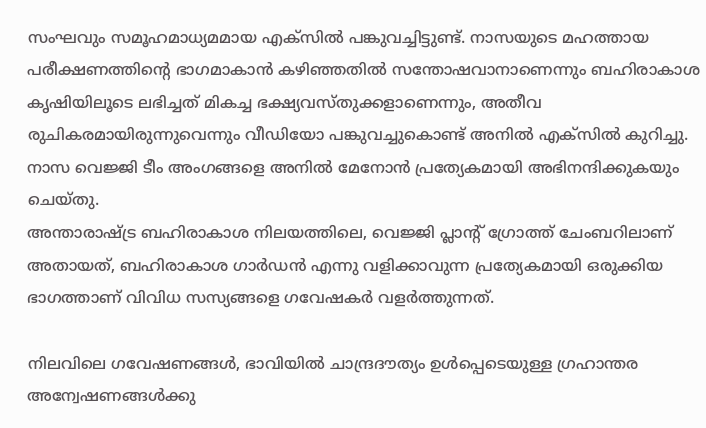സംഘവും സമൂഹമാധ്യമമായ എക്സിൽ പങ്കുവച്ചിട്ടുണ്ട്. നാസയുടെ മഹത്തായ പരീക്ഷണത്തിന്‍റെ ഭാഗമാകാൻ കഴിഞ്ഞതിൽ സന്തോഷവാനാണെന്നും ബഹിരാകാശ കൃഷിയിലൂടെ ലഭിച്ചത് മികച്ച ഭക്ഷ്യവസ്തുക്കളാണെന്നും, അതീവ രുചികരമായിരുന്നുവെന്നും വീഡിയോ പങ്കുവച്ചുകൊണ്ട് അനിൽ എക്സിൽ കുറിച്ചു. നാസ വെജ്ജി ടീം അംഗങ്ങളെ അനിൽ മേനോൻ പ്രത്യേകമായി അഭിനന്ദിക്കുകയും ചെയ്തു.
അന്താരാഷ്‌ട്ര ബഹിരാകാശ നിലയത്തിലെ, വെജ്ജി പ്ലാന്‍റ് ഗ്രോത്ത് ചേംബറിലാണ് അതായത്, ബഹിരാകാശ ഗാർഡൻ എന്നു വളിക്കാവുന്ന പ്രത്യേകമായി ഒരുക്കിയ ഭാഗത്താണ് വിവിധ സസ്യങ്ങളെ ഗവേഷകർ വളർത്തുന്നത്.

നിലവിലെ ഗവേഷണങ്ങൾ, ഭാവിയിൽ ചാന്ദ്രദൗത്യം ഉൾപ്പെടെയുള്ള ഗ്രഹാന്തര അന്വേഷണങ്ങൾക്കു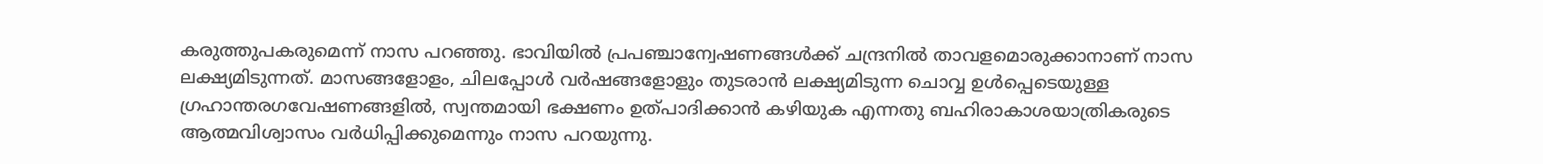കരുത്തുപകരുമെന്ന് നാസ പറഞ്ഞു. ഭാവിയിൽ പ്രപഞ്ചാന്വേഷണങ്ങൾക്ക് ചന്ദ്രനിൽ താവളമൊരുക്കാനാണ് നാസ ലക്ഷ്യമിടുന്നത്. മാസങ്ങളോളം, ചിലപ്പോൾ വർഷങ്ങളോളും തുടരാൻ ലക്ഷ്യമിടുന്ന ചൊവ്വ ഉൾപ്പെടെയുള്ള ഗ്രഹാന്തരഗവേഷണങ്ങളിൽ, സ്വന്തമായി ഭക്ഷണം ഉത്പാദിക്കാൻ കഴിയുക എന്നതു ബഹിരാകാശയാത്രികരുടെ ആത്മവിശ്വാസം വർധിപ്പിക്കുമെന്നും നാസ പറയുന്നു.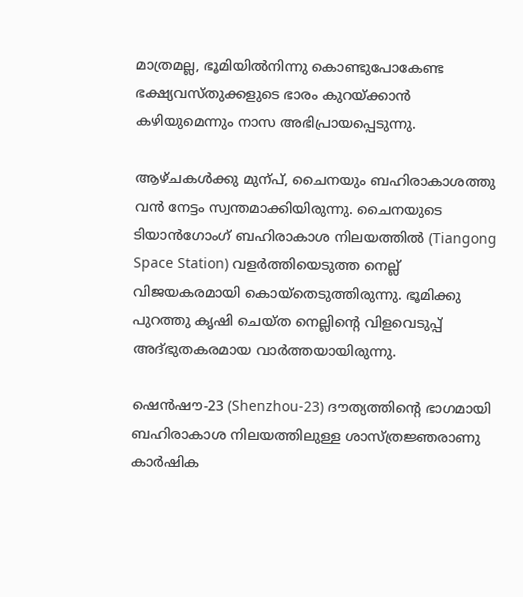മാത്രമല്ല, ഭൂമിയിൽനിന്നു കൊണ്ടുപോകേണ്ട ഭക്ഷ്യവസ്തുക്കളുടെ ഭാരം കുറയ്ക്കാൻ കഴിയുമെന്നും നാസ അഭിപ്രായപ്പെടുന്നു.

ആഴ്ചകൾക്കു മുന്പ്, ചൈനയും ബഹിരാകാശത്തു വൻ നേട്ടം സ്വന്തമാക്കിയിരുന്നു. ചൈനയുടെ ടിയാൻഗോംഗ് ബഹിരാകാശ നിലയത്തിൽ (Tiangong Space Station) വളർത്തിയെടുത്ത നെല്ല് വിജയകരമായി കൊയ്തെടുത്തിരുന്നു. ഭൂമിക്കു പുറത്തു കൃഷി ചെയ്ത നെല്ലിന്‍റെ വിളവെടുപ്പ് അദ്ഭുതകരമായ വാർത്തയായിരുന്നു.

ഷെൻഷൗ-23 (Shenzhou-23) ദൗത്യത്തിന്‍റെ ഭാഗമായി ബഹിരാകാശ നിലയത്തിലുള്ള ശാസ്ത്രജ്ഞരാണു കാർഷിക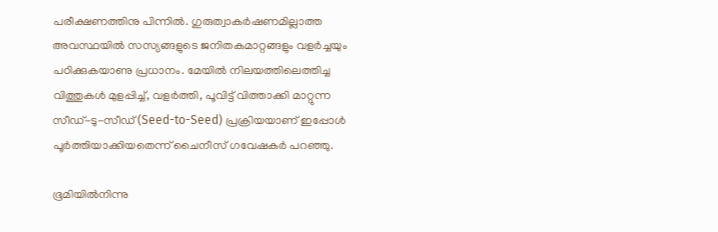പരീക്ഷണത്തിനു പിന്നിൽ. ഗുരുത്വാകർഷണമില്ലാത്ത അവസ്ഥയിൽ സസ്യങ്ങളുടെ ജനിതകമാറ്റങ്ങളും വളർച്ചയും പഠിക്കുകയാണു പ്രധാനം. മേയിൽ നിലയത്തിലെത്തിച്ച വിത്തുകൾ മുളപ്പിച്ച്, വളർത്തി, പൂവിട്ട് വിത്താക്കി മാറ്റുന്ന സീഡ്-ടു-സീഡ് (Seed-to-Seed) പ്രക്രിയയാണ് ഇപ്പോൾ പൂർത്തിയാക്കിയതെന്ന് ചൈനീസ് ഗവേഷകർ പറഞ്ഞു.

ഭൂമിയിൽനിന്നു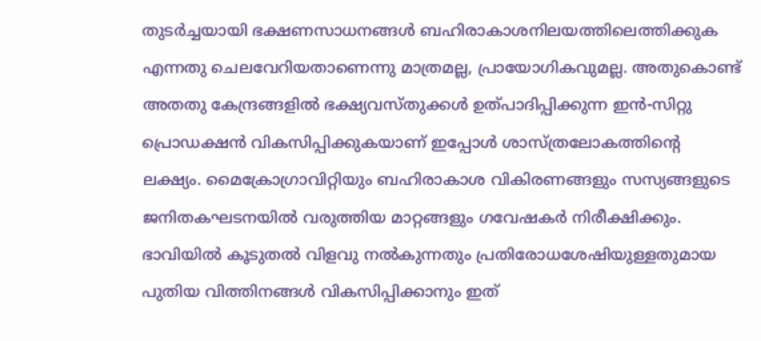തുടർച്ചയായി ഭക്ഷണസാധനങ്ങൾ ബഹിരാകാശനിലയത്തിലെത്തിക്കുക എന്നതു ചെലവേറിയതാണെന്നു മാത്രമല്ല, പ്രായോഗികവുമല്ല. അതുകൊണ്ട് അതതു കേന്ദ്രങ്ങളിൽ ഭക്ഷ്യവസ്തുക്കൾ ഉത്പാദിപ്പിക്കുന്ന ഇൻ-സിറ്റു പ്രൊഡക്ഷൻ വികസിപ്പിക്കുകയാണ് ഇപ്പോൾ ശാസ്ത്രലോകത്തിന്‍റെ ലക്ഷ്യം. മൈക്രോഗ്രാവിറ്റിയും ബഹിരാകാശ വികിരണങ്ങളും സസ്യങ്ങളുടെ ജനിതകഘടനയിൽ വരുത്തിയ മാറ്റങ്ങളും ഗവേഷകർ നിരീക്ഷിക്കും. ഭാവിയിൽ കൂടുതൽ വിളവു നൽകുന്നതും പ്രതിരോധശേഷിയുള്ളതുമായ പുതിയ വിത്തിനങ്ങൾ വികസിപ്പിക്കാനും ഇത്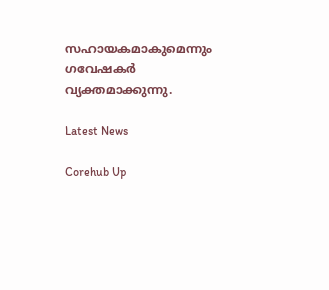സഹായകമാകുമെന്നും ഗവേഷകർ വ്യക്തമാക്കുന്നു.

Latest News

Corehub Up